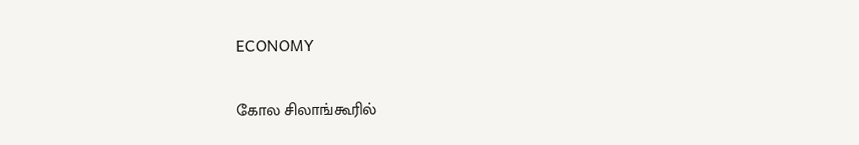ECONOMY

கோல சிலாங்கூரில்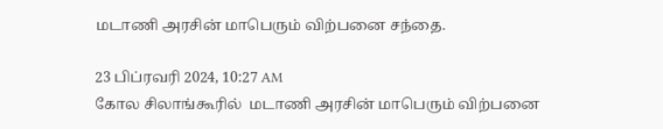மடாணி அரசின் மாபெரும் விற்பனை சந்தை.

23 பிப்ரவரி 2024, 10:27 AM
கோல சிலாங்கூரில்  மடாணி அரசின் மாபெரும் விற்பனை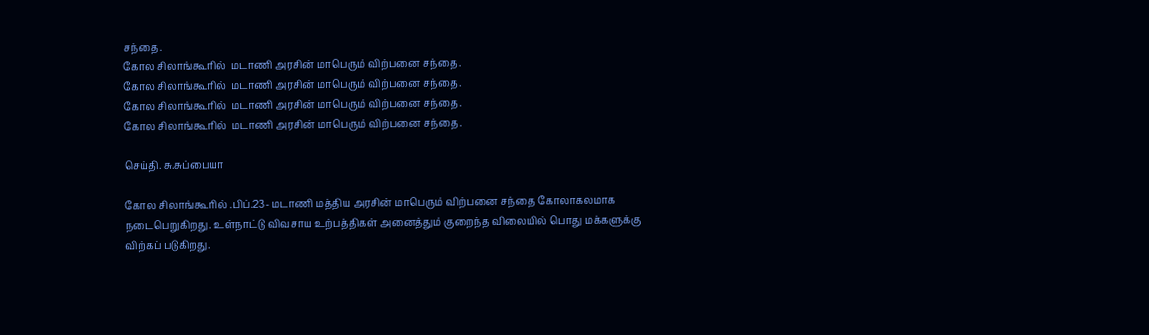சந்தை.
கோல சிலாங்கூரில்  மடாணி அரசின் மாபெரும் விற்பனை சந்தை.
கோல சிலாங்கூரில்  மடாணி அரசின் மாபெரும் விற்பனை சந்தை.
கோல சிலாங்கூரில்  மடாணி அரசின் மாபெரும் விற்பனை சந்தை.
கோல சிலாங்கூரில்  மடாணி அரசின் மாபெரும் விற்பனை சந்தை.

செய்தி. சு.சுப்பையா

கோல சிலாங்கூரில் .பிப்.23- மடாணி மத்திய அரசின் மாபெரும் விற்பனை சந்தை கோலாகலமாக நடைபெறுகிறது. உள்நாட்டு விவசாய உற்பத்திகள் அனைத்தும் குறைந்த விலையில் பொது மக்களுக்கு விற்கப் படுகிறது.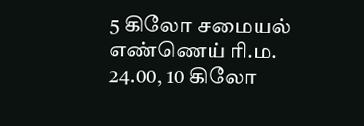5 கிலோ சமையல் எண்ணெய் ரி.ம. 24.00, 10 கிலோ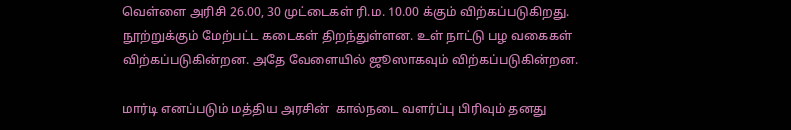வெள்ளை அரிசி 26.00, 30 முட்டைகள் ரி.ம. 10.00 க்கும் விற்கப்படுகிறது. நூற்றுக்கும் மேற்பட்ட கடைகள் திறந்துள்ளன. உள் நாட்டு பழ வகைகள் விற்கப்படுகின்றன. அதே வேளையில் ஜூஸாகவும் விற்கப்படுகின்றன.

மார்டி எனப்படும் மத்திய அரசின்  கால்நடை வளர்ப்பு பிரிவும் தனது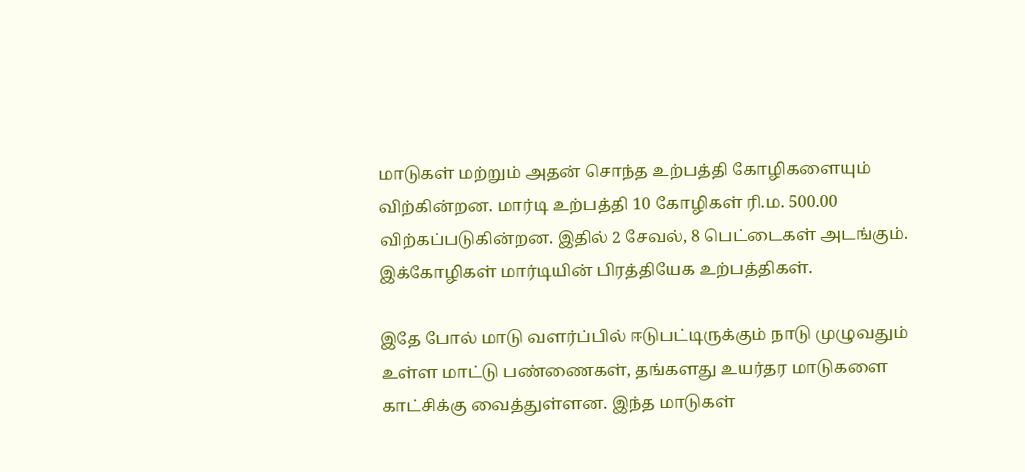மாடுகள் மற்றும் அதன் சொந்த உற்பத்தி கோழிகளையும் விற்கின்றன. மார்டி உற்பத்தி 10 கோழிகள் ரி.ம. 500.00 விற்கப்படுகின்றன. இதில் 2 சேவல், 8 பெட்டைகள் அடங்கும். இக்கோழிகள் மார்டியின் பிரத்தியேக உற்பத்திகள்.

இதே போல் மாடு வளர்ப்பில் ஈடுபட்டிருக்கும் நாடு முழுவதும் உள்ள மாட்டு பண்ணைகள், தங்களது உயர்தர மாடுகளை காட்சிக்கு வைத்துள்ளன. இந்த மாடுகள்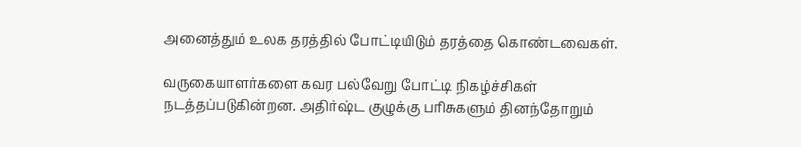அனைத்தும் உலக தரத்தில் போட்டியிடும் தரத்தை கொண்டவைகள்.

வருகையாளர்களை கவர பல்வேறு போட்டி நிகழ்ச்சிகள் நடத்தப்படுகின்றன. அதிர்ஷ்ட குழுக்கு பரிசுகளும் தினந்தோறும்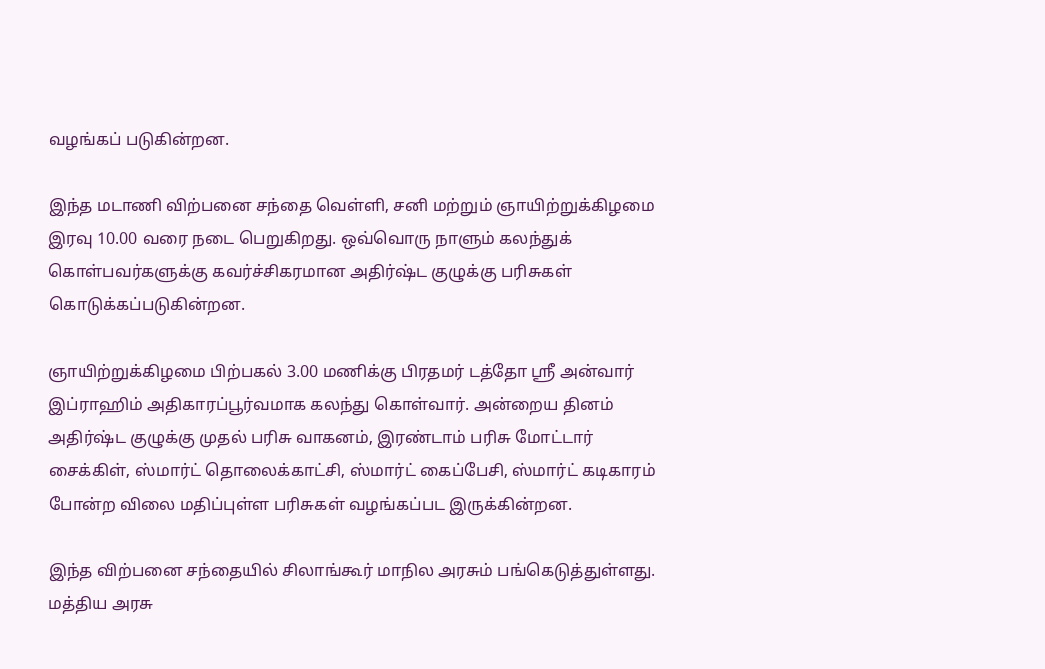வழங்கப் படுகின்றன.

இந்த மடாணி விற்பனை சந்தை வெள்ளி, சனி மற்றும் ஞாயிற்றுக்கிழமை இரவு 10.00 வரை நடை பெறுகிறது. ஒவ்வொரு நாளும் கலந்துக் கொள்பவர்களுக்கு கவர்ச்சிகரமான அதிர்ஷ்ட குழுக்கு பரிசுகள் கொடுக்கப்படுகின்றன.

ஞாயிற்றுக்கிழமை பிற்பகல் 3.00 மணிக்கு பிரதமர் டத்தோ ஸ்ரீ அன்வார் இப்ராஹிம் அதிகாரப்பூர்வமாக கலந்து கொள்வார். அன்றைய தினம் அதிர்ஷ்ட குழுக்கு முதல் பரிசு வாகனம், இரண்டாம் பரிசு மோட்டார் சைக்கிள், ஸ்மார்ட் தொலைக்காட்சி, ஸ்மார்ட் கைப்பேசி, ஸ்மார்ட் கடிகாரம் போன்ற விலை மதிப்புள்ள பரிசுகள் வழங்கப்பட இருக்கின்றன.

இந்த விற்பனை சந்தையில் சிலாங்கூர் மாநில அரசும் பங்கெடுத்துள்ளது. மத்திய அரசு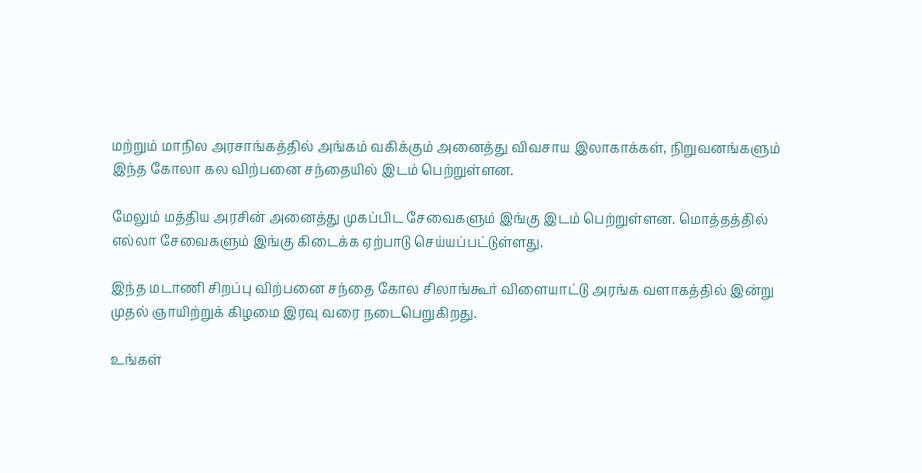மற்றும் மாநில அரசாங்கத்தில் அங்கம் வகிக்கும் அனைத்து விவசாய இலாகாக்கள், நிறுவனங்களும் இந்த கோலா கல விற்பனை சந்தையில் இடம் பெற்றுள்ளன.

மேலும் மத்திய அரசின் அனைத்து முகப்பிட சேவைகளும் இங்கு இடம் பெற்றுள்ளன. மொத்தத்தில் எல்லா சேவைகளும் இங்கு கிடைக்க ஏற்பாடு செய்யப்பட்டுள்ளது.

இந்த மடாணி சிறப்பு விற்பனை சந்தை கோல சிலாங்கூர் விளையாட்டு அரங்க வளாகத்தில் இன்று முதல் ஞாயிற்றுக் கிழமை இரவு வரை நடைபெறுகிறது.

உங்கள்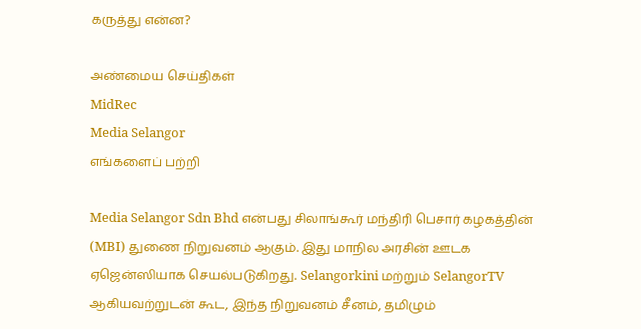கருத்து என்ன?

அண்மைய செய்திகள்
MidRec
Media Selangor
எங்களைப் பற்றி

Media Selangor Sdn Bhd என்பது சிலாங்கூர் மந்திரி பெசார் கழகத்தின் (MBI) துணை நிறுவனம் ஆகும். இது மாநில அரசின் ஊடக ஏஜென்ஸியாக செயல்படுகிறது. Selangorkini மற்றும் SelangorTV ஆகியவற்றுடன் கூட, இந்த நிறுவனம் சீனம், தமிழும்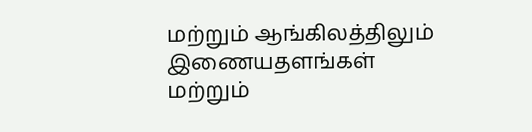மற்றும் ஆங்கிலத்திலும் இணையதளங்கள் மற்றும்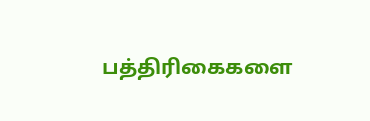பத்திரிகைகளை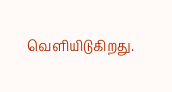வெளியிடுகிறது.